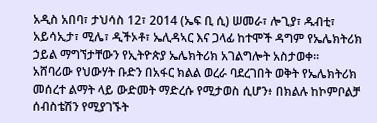አዲስ አበባ፣ ታህሳስ 12፣ 2014 (ኤፍ ቢ ሲ) ሠመራ፣ ሎጊያ፣ ዱብቲ፣ አይሳኢታ፣ ሚሌ፣ ዲችኦቶ፣ ኤሊዳኣር እና ጋላፊ ከተሞች ዳግም የኤሌክትሪክ ኃይል ማግኘታቸውን የኢትዮጵያ ኤሌክትሪክ አገልግሎት አስታወቀ፡፡
አሸባሪው የህውሃት ቡድን በአፋር ክልል ወረራ ባደረገበት ወቅት የኤሌክትሪክ መሰረተ ልማት ላይ ውድመት ማድረሱ የሚታወስ ሲሆን፥ በክልሉ ከኮምቦልቻ ሰብስቴሽን የሚያገኙት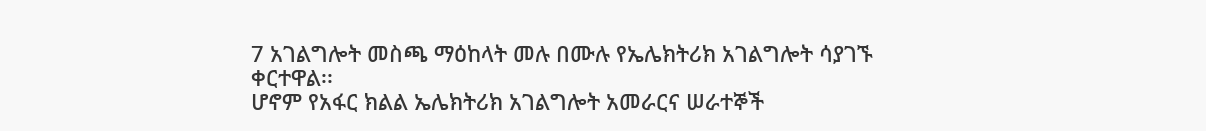7 አገልግሎት መስጫ ማዕከላት መሉ በሙሉ የኤሌክትሪክ አገልግሎት ሳያገኙ ቀርተዋል፡፡
ሆኖም የአፋር ክልል ኤሌክትሪክ አገልግሎት አመራርና ሠራተኞች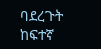ባደረጉት ከፍተኛ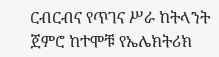ርብርብና የጥገና ሥራ ከትላንት ጀምሮ ከተሞቹ የኤሌክትሪክ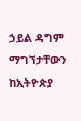ኃይል ዳግም ማግኘታቸውን ከኢትዮጵያ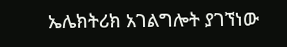ኤሌክትሪክ አገልግሎት ያገኘነው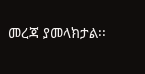መረጃ ያመላክታል፡፡